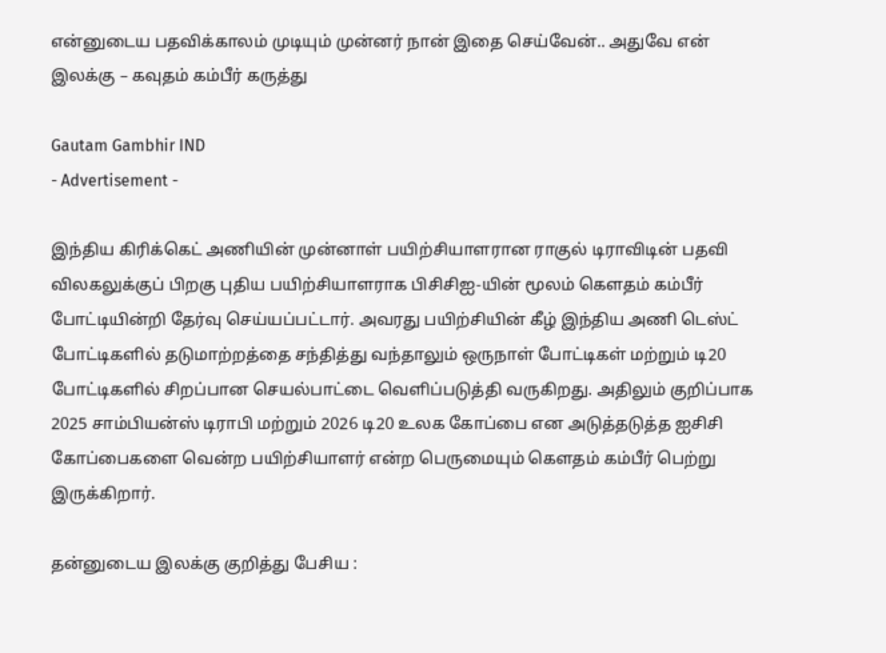என்னுடைய பதவிக்காலம் முடியும் முன்னர் நான் இதை செய்வேன்.. அதுவே என் இலக்கு – கவுதம் கம்பீர் கருத்து

Gautam Gambhir IND
- Advertisement -

இந்திய கிரிக்கெட் அணியின் முன்னாள் பயிற்சியாளரான ராகுல் டிராவிடின் பதவி விலகலுக்குப் பிறகு புதிய பயிற்சியாளராக பிசிசிஐ-யின் மூலம் கௌதம் கம்பீர் போட்டியின்றி தேர்வு செய்யப்பட்டார். அவரது பயிற்சியின் கீழ் இந்திய அணி டெஸ்ட் போட்டிகளில் தடுமாற்றத்தை சந்தித்து வந்தாலும் ஒருநாள் போட்டிகள் மற்றும் டி20 போட்டிகளில் சிறப்பான செயல்பாட்டை வெளிப்படுத்தி வருகிறது. அதிலும் குறிப்பாக 2025 சாம்பியன்ஸ் டிராபி மற்றும் 2026 டி20 உலக கோப்பை என அடுத்தடுத்த ஐசிசி கோப்பைகளை வென்ற பயிற்சியாளர் என்ற பெருமையும் கௌதம் கம்பீர் பெற்று இருக்கிறார்.

தன்னுடைய இலக்கு குறித்து பேசிய :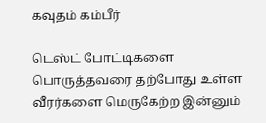கவுதம் கம்பீர்

டெஸ்ட் போட்டிகளை பொருத்தவரை தற்போது உள்ள வீரர்களை மெருகேற்ற இன்னும்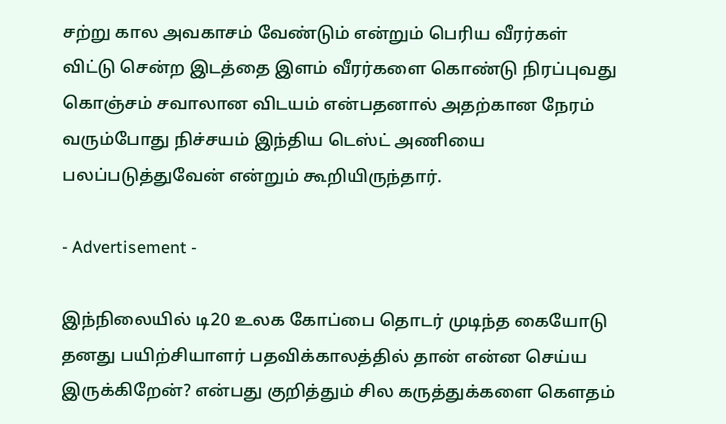சற்று கால அவகாசம் வேண்டும் என்றும் பெரிய வீரர்கள் விட்டு சென்ற இடத்தை இளம் வீரர்களை கொண்டு நிரப்புவது கொஞ்சம் சவாலான விடயம் என்பதனால் அதற்கான நேரம் வரும்போது நிச்சயம் இந்திய டெஸ்ட் அணியை பலப்படுத்துவேன் என்றும் கூறியிருந்தார்.

- Advertisement -

இந்நிலையில் டி20 உலக கோப்பை தொடர் முடிந்த கையோடு தனது பயிற்சியாளர் பதவிக்காலத்தில் தான் என்ன செய்ய இருக்கிறேன்? என்பது குறித்தும் சில கருத்துக்களை கௌதம்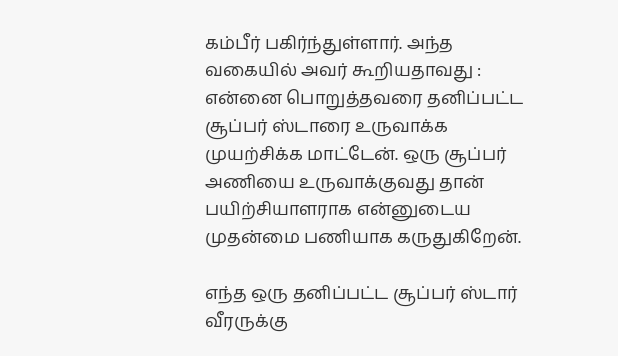கம்பீர் பகிர்ந்துள்ளார். அந்த வகையில் அவர் கூறியதாவது : என்னை பொறுத்தவரை தனிப்பட்ட சூப்பர் ஸ்டாரை உருவாக்க முயற்சிக்க மாட்டேன். ஒரு சூப்பர் அணியை உருவாக்குவது தான் பயிற்சியாளராக என்னுடைய முதன்மை பணியாக கருதுகிறேன்.

எந்த ஒரு தனிப்பட்ட சூப்பர் ஸ்டார் வீரருக்கு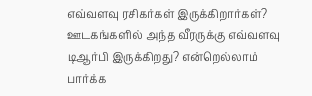எவ்வளவு ரசிகர்கள் இருக்கிறார்கள்? ஊடகங்களில் அந்த வீரருக்கு எவ்வளவு டிஆர்பி இருக்கிறது? என்றெல்லாம் பார்க்க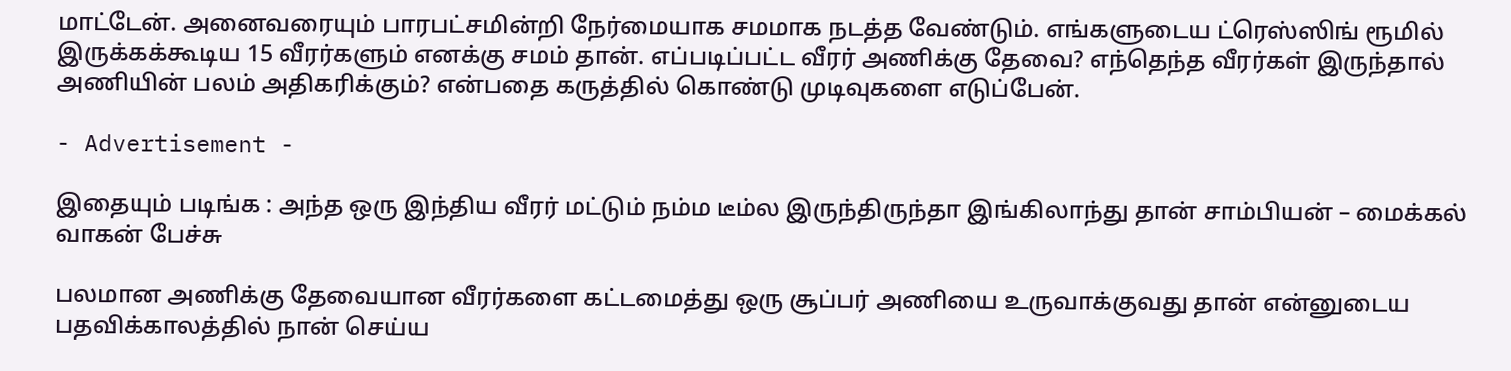மாட்டேன். அனைவரையும் பாரபட்சமின்றி நேர்மையாக சமமாக நடத்த வேண்டும். எங்களுடைய ட்ரெஸ்ஸிங் ரூமில் இருக்கக்கூடிய 15 வீரர்களும் எனக்கு சமம் தான். எப்படிப்பட்ட வீரர் அணிக்கு தேவை? எந்தெந்த வீரர்கள் இருந்தால் அணியின் பலம் அதிகரிக்கும்? என்பதை கருத்தில் கொண்டு முடிவுகளை எடுப்பேன்.

- Advertisement -

இதையும் படிங்க : அந்த ஒரு இந்திய வீரர் மட்டும் நம்ம டீம்ல இருந்திருந்தா இங்கிலாந்து தான் சாம்பியன் – மைக்கல் வாகன் பேச்சு

பலமான அணிக்கு தேவையான வீரர்களை கட்டமைத்து ஒரு சூப்பர் அணியை உருவாக்குவது தான் என்னுடைய பதவிக்காலத்தில் நான் செய்ய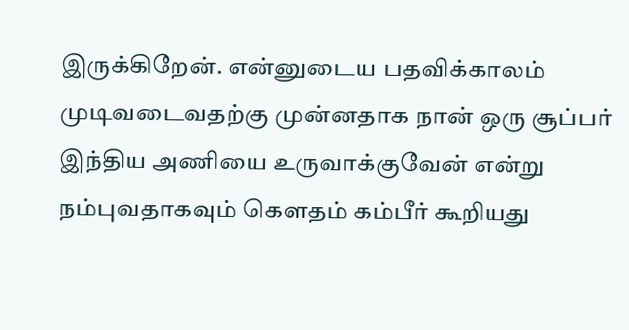இருக்கிறேன். என்னுடைய பதவிக்காலம் முடிவடைவதற்கு முன்னதாக நான் ஒரு சூப்பர் இந்திய அணியை உருவாக்குவேன் என்று நம்புவதாகவும் கௌதம் கம்பீர் கூறியது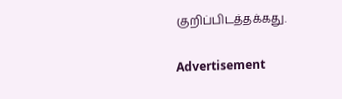குறிப்பிடத்தக்கது.

Advertisement